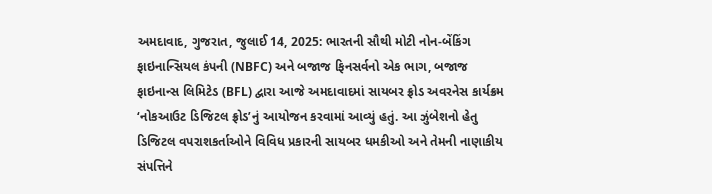અમદાવાદ, ગુજરાત, જુલાઈ 14, 2025: ભારતની સૌથી મોટી નોન-બેંકિંગ ફાઇનાન્સિયલ કંપની (NBFC) અને બજાજ ફિનસર્વનો એક ભાગ, બજાજ ફાઇનાન્સ લિમિટેડ (BFL) દ્વારા આજે અમદાવાદમાં સાયબર ફ્રોડ અવરનેસ કાર્યક્રમ ‘નોકઆઉટ ડિજિટલ ફ્રોડ’નું આયોજન કરવામાં આવ્યું હતું. આ ઝુંબેશનો હેતુ ડિજિટલ વપરાશકર્તાઓને વિવિધ પ્રકારની સાયબર ધમકીઓ અને તેમની નાણાકીય સંપત્તિને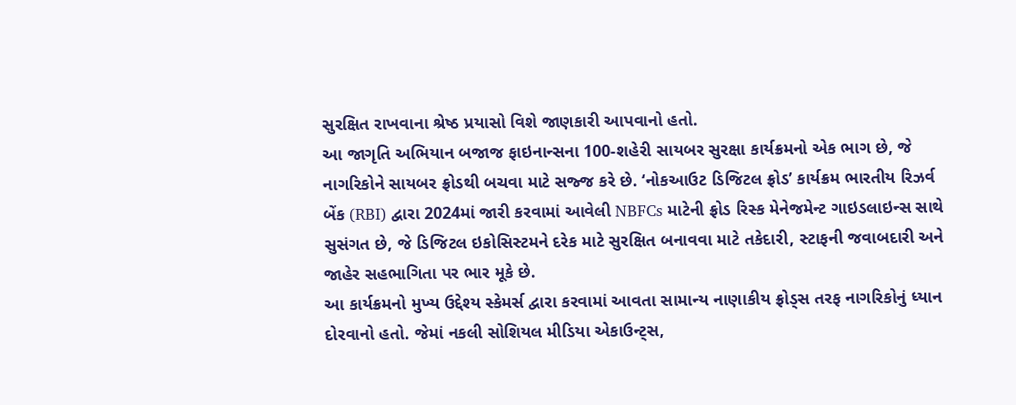સુરક્ષિત રાખવાના શ્રેષ્ઠ પ્રયાસો વિશે જાણકારી આપવાનો હતો.
આ જાગૃતિ અભિયાન બજાજ ફાઇનાન્સના 100-શહેરી સાયબર સુરક્ષા કાર્યક્રમનો એક ભાગ છે, જે નાગરિકોને સાયબર ફ્રોડથી બચવા માટે સજ્જ કરે છે. ‘નોકઆઉટ ડિજિટલ ફ્રોડ’ કાર્યક્રમ ભારતીય રિઝર્વ બેંક (RBI) દ્વારા 2024માં જારી કરવામાં આવેલી NBFCs માટેની ફ્રોડ રિસ્ક મેનેજમેન્ટ ગાઇડલાઇન્સ સાથે સુસંગત છે, જે ડિજિટલ ઇકોસિસ્ટમને દરેક માટે સુરક્ષિત બનાવવા માટે તકેદારી, સ્ટાફની જવાબદારી અને જાહેર સહભાગિતા પર ભાર મૂકે છે.
આ કાર્યક્રમનો મુખ્ય ઉદ્દેશ્ય સ્કેમર્સ દ્વારા કરવામાં આવતા સામાન્ય નાણાકીય ફ્રોડ્સ તરફ નાગરિકોનું ધ્યાન દોરવાનો હતો. જેમાં નકલી સોશિયલ મીડિયા એકાઉન્ટ્સ,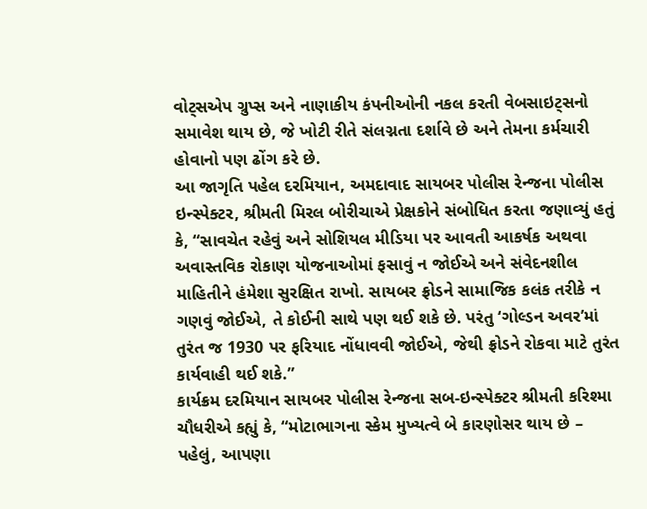વોટ્સએપ ગ્રુપ્સ અને નાણાકીય કંપનીઓની નકલ કરતી વેબસાઇટ્સનો સમાવેશ થાય છે, જે ખોટી રીતે સંલગ્નતા દર્શાવે છે અને તેમના કર્મચારી હોવાનો પણ ઢોંગ કરે છે.
આ જાગૃતિ પહેલ દરમિયાન, અમદાવાદ સાયબર પોલીસ રેન્જના પોલીસ ઇન્સ્પેક્ટર, શ્રીમતી મિરલ બોરીચાએ પ્રેક્ષકોને સંબોધિત કરતા જણાવ્યું હતું કે, “સાવચેત રહેવું અને સોશિયલ મીડિયા પર આવતી આકર્ષક અથવા અવાસ્તવિક રોકાણ યોજનાઓમાં ફસાવું ન જોઈએ અને સંવેદનશીલ માહિતીને હંમેશા સુરક્ષિત રાખો. સાયબર ફ્રોડને સામાજિક કલંક તરીકે ન ગણવું જોઈએ, તે કોઈની સાથે પણ થઈ શકે છે. પરંતુ ‘ગોલ્ડન અવર’માં તુરંત જ 1930 પર ફરિયાદ નોંધાવવી જોઈએ, જેથી ફ્રોડને રોકવા માટે તુરંત કાર્યવાહી થઈ શકે.”
કાર્યક્રમ દરમિયાન સાયબર પોલીસ રેન્જના સબ-ઇન્સ્પેક્ટર શ્રીમતી કરિશ્મા ચૌધરીએ કહ્યું કે, “મોટાભાગના સ્કેમ મુખ્યત્વે બે કારણોસર થાય છે – પહેલું, આપણા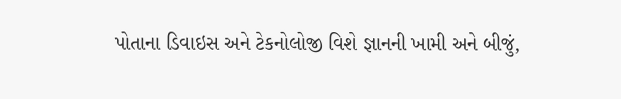પોતાના ડિવાઇસ અને ટેકનોલોજી વિશે જ્ઞાનની ખામી અને બીજું,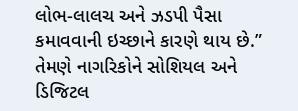લોભ-લાલચ અને ઝડપી પૈસા કમાવવાની ઇચ્છાને કારણે થાય છે.” તેમણે નાગરિકોને સોશિયલ અને ડિજિટલ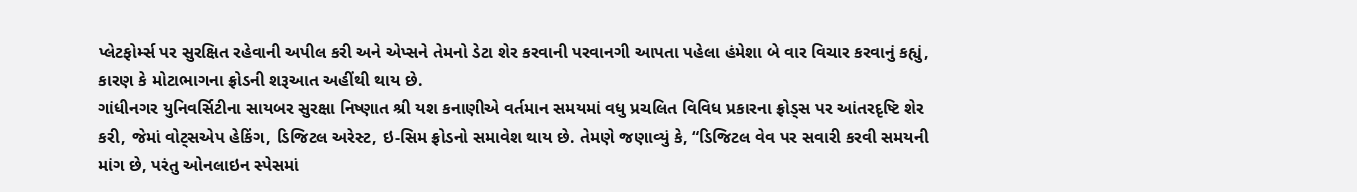પ્લેટફોર્મ્સ પર સુરક્ષિત રહેવાની અપીલ કરી અને એપ્સને તેમનો ડેટા શેર કરવાની પરવાનગી આપતા પહેલા હંમેશા બે વાર વિચાર કરવાનું કહ્યું, કારણ કે મોટાભાગના ફ્રોડની શરૂઆત અહીંથી થાય છે.
ગાંધીનગર યુનિવર્સિટીના સાયબર સુરક્ષા નિષ્ણાત શ્રી યશ કનાણીએ વર્તમાન સમયમાં વધુ પ્રચલિત વિવિધ પ્રકારના ફ્રોડ્સ પર આંતરદૃષ્ટિ શેર કરી, જેમાં વોટ્સએપ હેકિંગ, ડિજિટલ અરેસ્ટ, ઇ-સિમ ફ્રોડનો સમાવેશ થાય છે. તેમણે જણાવ્યું કે, “ડિજિટલ વેવ પર સવારી કરવી સમયની માંગ છે, પરંતુ ઓનલાઇન સ્પેસમાં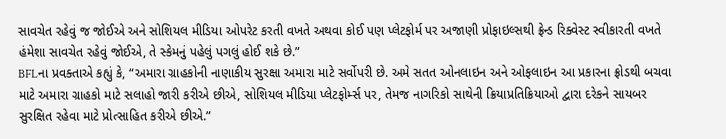સાવચેત રહેવું જ જોઈએ અને સોશિયલ મીડિયા ઓપરેટ કરતી વખતે અથવા કોઈ પણ પ્લેટફોર્મ પર અજાણી પ્રોફાઇલ્સથી ફ્રેન્ડ રિક્વેસ્ટ સ્વીકારતી વખતે હંમેશા સાવચેત રહેવું જોઈએ, તે સ્કેમનું પહેલું પગલું હોઈ શકે છે.”
BFLના પ્રવક્તાએ કહ્યું કે, “અમારા ગ્રાહકોની નાણાકીય સુરક્ષા અમારા માટે સર્વોપરી છે. અમે સતત ઓનલાઇન અને ઓફલાઇન આ પ્રકારના ફ્રોડથી બચવા માટે અમારા ગ્રાહકો માટે સલાહો જારી કરીએ છીએ, સોશિયલ મીડિયા પ્લેટફોર્મ્સ પર, તેમજ નાગરિકો સાથેની ક્રિયાપ્રતિક્રિયાઓ દ્વારા દરેકને સાયબર સુરક્ષિત રહેવા માટે પ્રોત્સાહિત કરીએ છીએ.”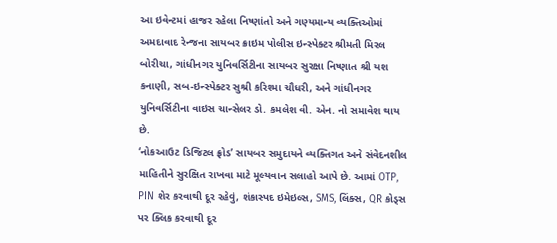આ ઇવેન્ટમાં હાજર રહેલા નિષ્ણાંતો અને ગણ્યમાન્ય વ્યક્તિઓમાં અમદાવાદ રેન્જના સાયબર ક્રાઇમ પોલીસ ઇન્સ્પેક્ટર શ્રીમતી મિરલ બોરીચા, ગાંધીનગર યુનિવર્સિટીના સાયબર સુરક્ષા નિષ્ણાત શ્રી યશ કનાણી, સબ-ઇન્સ્પેક્ટર સુશ્રી કરિશ્મા ચૌધરી, અને ગાંધીનગર યુનિવર્સિટીના વાઇસ ચાન્સેલર ડો. કમલેશ વી. એન. નો સમાવેશ થાય છે.
‘નોકઆઉટ ડિજિટલ ફ્રોડ’ સાયબર સમુદાયને વ્યક્તિગત અને સંવેદનશીલ માહિતીને સુરક્ષિત રાખવા માટે મૂલ્યવાન સલાહો આપે છે. આમાં OTP, PIN શેર કરવાથી દૂર રહેવું, શંકાસ્પદ ઇમેઇલ્સ, SMS, લિંક્સ, QR કોડ્સ પર ક્લિક કરવાથી દૂર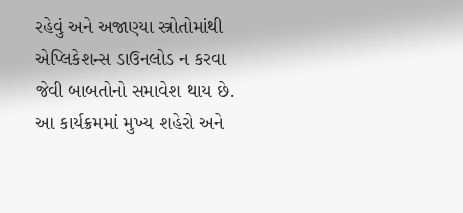રહેવું અને અજાણ્યા સ્ત્રોતોમાંથી એપ્લિકેશન્સ ડાઉનલોડ ન કરવા જેવી બાબતોનો સમાવેશ થાય છે. આ કાર્યક્રમમાં મુખ્ય શહેરો અને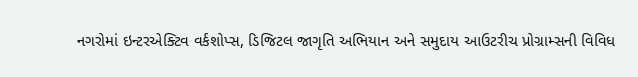નગરોમાં ઇન્ટરએક્ટિવ વર્કશોપ્સ, ડિજિટલ જાગૃતિ અભિયાન અને સમુદાય આઉટરીચ પ્રોગ્રામ્સની વિવિધ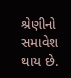શ્રેણીનો સમાવેશ થાય છે.